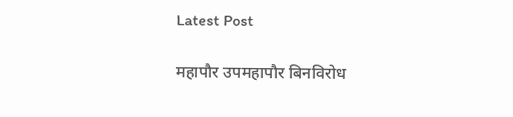Latest Post

महापौर उपमहापौर बिनविरोध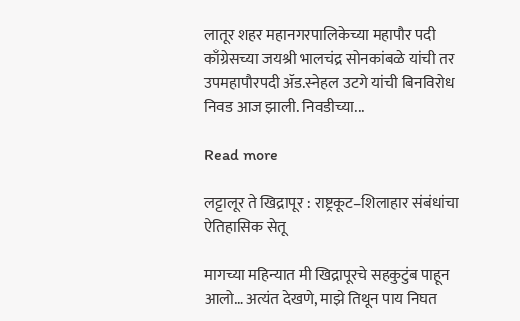लातूर शहर महानगरपालिकेच्या महापौर पदी काँग्रेसच्या जयश्री भालचंद्र सोनकांबळे यांची तर उपमहापौरपदी ॲड.स्नेहल उटगे यांची बिनविरोध निवड आज झाली. निवडीच्या...

Read more

लट्टालूर ते खिद्रापूर : राष्ट्रकूट–शिलाहार संबंधांचा ऐतिहासिक सेतू

मागच्या महिन्यात मी खिद्रापूरचे सहकुटुंब पाहून आलो… अत्यंत देखणे, माझे तिथून पाय निघत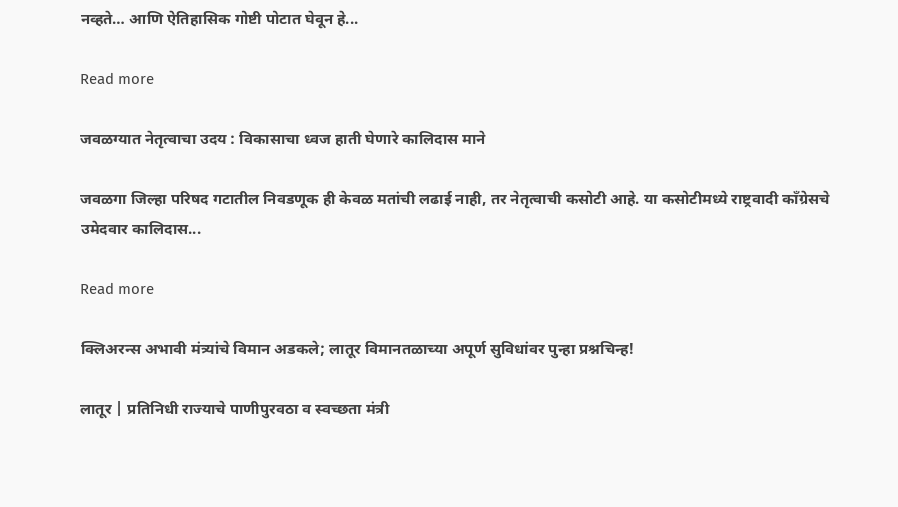नव्हते… आणि ऐतिहासिक गोष्टी पोटात घेवून हे...

Read more

जवळग्यात नेतृत्वाचा उदय : विकासाचा ध्वज हाती घेणारे कालिदास माने

जवळगा जिल्हा परिषद गटातील निवडणूक ही केवळ मतांची लढाई नाही, तर नेतृत्वाची कसोटी आहे. या कसोटीमध्ये राष्ट्रवादी काँग्रेसचे उमेदवार कालिदास...

Read more

क्लिअरन्स अभावी मंत्र्यांचे विमान अडकले; लातूर विमानतळाच्या अपूर्ण सुविधांवर पुन्हा प्रश्नचिन्ह!

लातूर | प्रतिनिधी राज्याचे पाणीपुरवठा व स्वच्छता मंत्री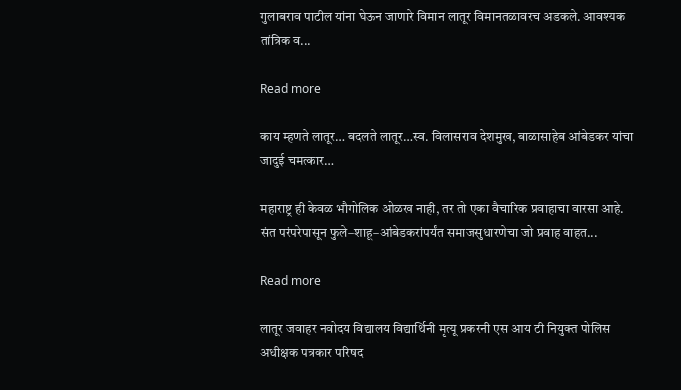गुलाबराव पाटील यांना घेऊन जाणारे विमान लातूर विमानतळावरच अडकले. आवश्यक तांत्रिक व...

Read more

काय म्हणते लातूर… बदलते लातूर…स्व. विलासराव देशमुख, बाळासाहेब आंबेडकर यांचा जादुई चमत्कार…

महाराष्ट्र ही केवळ भौगोलिक ओळख नाही, तर तो एका वैचारिक प्रवाहाचा वारसा आहे. संत परंपरेपासून फुले–शाहू–आंबेडकरांपर्यंत समाजसुधारणेचा जो प्रवाह वाहत...

Read more

लातूर जवाहर नवोदय विद्यालय विद्यार्थिनी मृत्यू प्रकरनी एस आय टी नियुक्त पोलिस अधीक्षक पत्रकार परिषद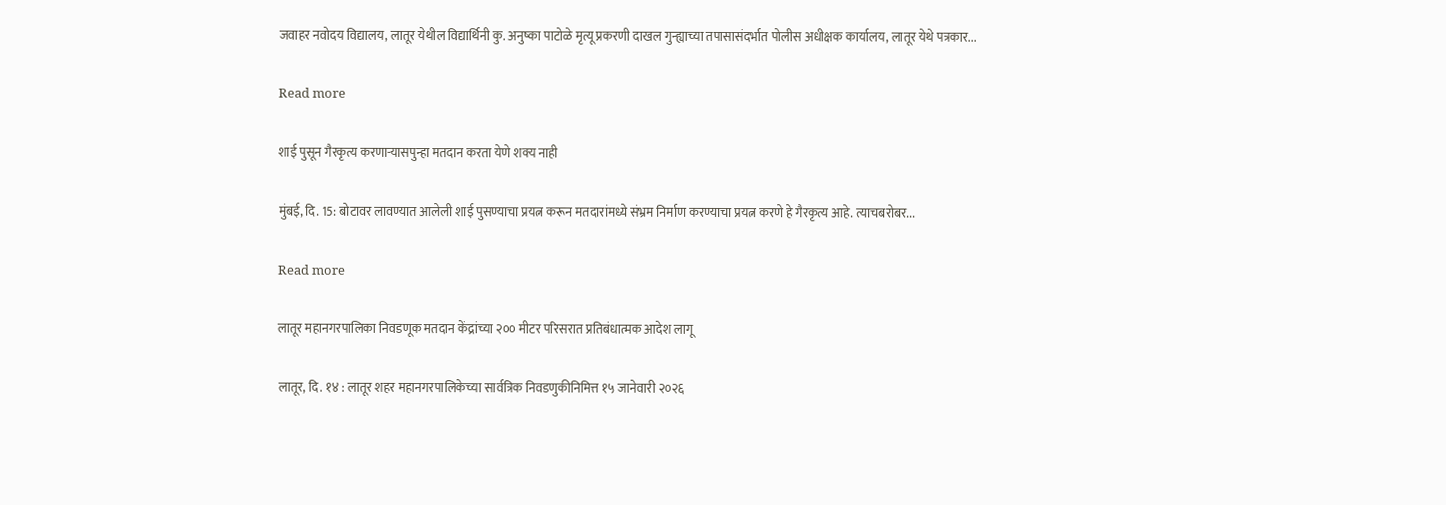जवाहर नवोदय विद्यालय, लातूर येथील विद्यार्थिनी कु. अनुष्का पाटोळे मृत्यू प्रकरणी दाखल गुन्ह्याच्या तपासासंदर्भात पोलीस अधीक्षक कार्यालय, लातूर येथे पत्रकार...

Read more

शाई पुसून गैरकृत्य करणाऱ्यासपुन्हा मतदान करता येणे शक्य नाही

मुंबई, दि. 15: बोटावर लावण्यात आलेली शाई पुसण्याचा प्रयत्न करून मतदारांमध्ये संभ्रम निर्माण करण्याचा प्रयत्न करणे हे गैरकृत्य आहे. त्याचबरोबर...

Read more

लातूर महानगरपालिका निवडणूक मतदान केंद्रांच्या २०० मीटर परिसरात प्रतिबंधात्मक आदेश लागू

लातूर, दि. १४ : लातूर शहर महानगरपालिकेच्या सार्वत्रिक निवडणुकीनिमित्त १५ जानेवारी २०२६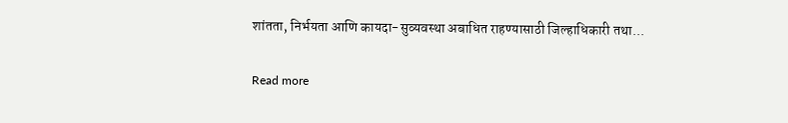शांतता, निर्भयता आणि कायदा-सुव्यवस्था अबाधित राहण्यासाठी जिल्हाधिकारी तथा...

Read more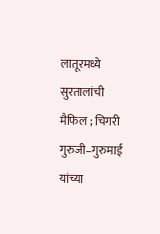लातूरमध्ये सुरतालांची मैफिल ; चिगरी गुरुजी–गुरुमाई यांच्या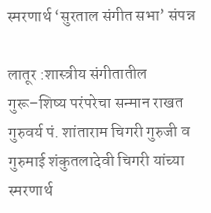स्मरणार्थ ‘सुरताल संगीत सभा’ संपन्न

लातूर :शास्त्रीय संगीतातील गुरू–शिष्य परंपरेचा सन्मान राखत गुरुवर्य पं. शांताराम चिगरी गुरुजी व गुरुमाई शंकुतलादेवी चिगरी यांच्या स्मरणार्थ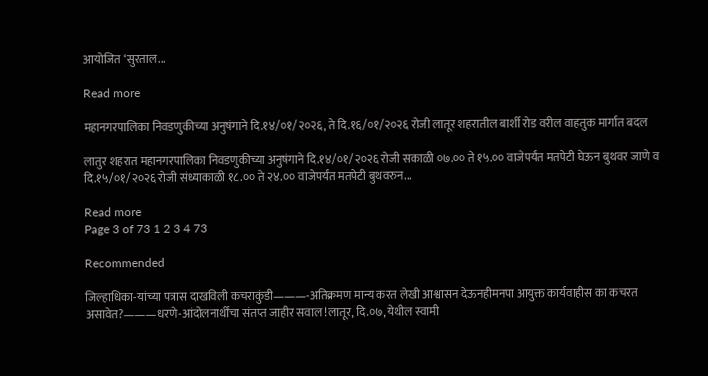आयोजित ‘सुरताल...

Read more

महानगरपालिका निवडणुकीच्या अनुषंगाने दि.१४/०१/२०२६, ते दि.१६/०१/२०२६ रोजी लातूर शहरातील बार्शी रोड वरील वाहतुक मार्गात बदल

लातुर शहरात महानगरपालिका निवडणुकीच्या अनुषंगाने दि.१४/०१/२०२६ रोजी सकाळी ०७.०० ते १५.०० वाजेपर्यंत मतपेटी घेऊन बुथवर जाणे व दि.१५/०१/२०२६ रोजी संध्याकाळी १८.०० ते २४.०० वाजेपर्यंत मतपेटी बुथवरुन...

Read more
Page 3 of 73 1 2 3 4 73

Recommended

जिल्हाधिका-यांच्या पत्रास दाखविली कचराकुंडी———-अतिक्रमण मान्य करत लेखी आश्वासन देऊनहीमनपा आयुक्त कार्यवाहीस का कचरत असावेत?———धरणे-आंदोलनार्थींचा संतप्त जाहीर सवाल !लातूर, दि.०७, येथील स्वामी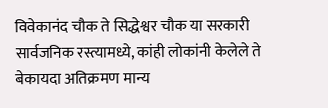विवेकानंद चौक ते सिद्धेश्वर चौक या सरकारी सार्वजनिक रस्त्यामध्ये, कांही लोकांनी केलेले ते बेकायदा अतिक्रमण मान्य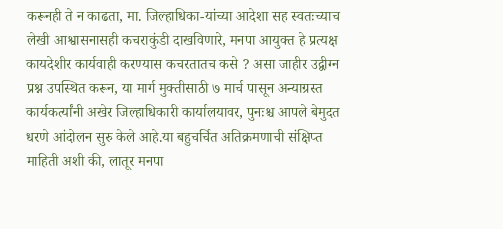करूनही ते न काढता, मा. जिल्हाधिका-यांच्या आदेशा सह स्वतःच्याच लेखी आश्वासनासही कचराकुंडी दाखविणारे, मनपा आयुक्त हे प्रत्यक्ष कायदेशीर कार्यवाही करण्यास कचरतातच कसे ? असा जाहीर उद्वीग्न प्रश्न उपस्थित करून, या मार्ग मुक्तीसाठी ७ मार्च पासून अन्याग्रस्त कार्यकर्त्यांनी अखेर जिल्हाधिकारी कार्यालयावर, पुनःश्च आपले बेमुदत धरणे आंदोलन सुरु केले आहे.या बहुचर्चित अतिक्रमणाची संक्षिप्त माहिती अशी की, लातूर मनपा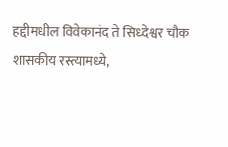हद्दीमधील विवेकानंद ते सिध्देश्वर चौक शासकीय रस्त्यामध्ये,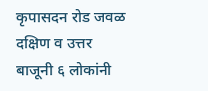कृपासदन रोड जवळ दक्षिण व उत्तर बाजूनी ६ लोकांनी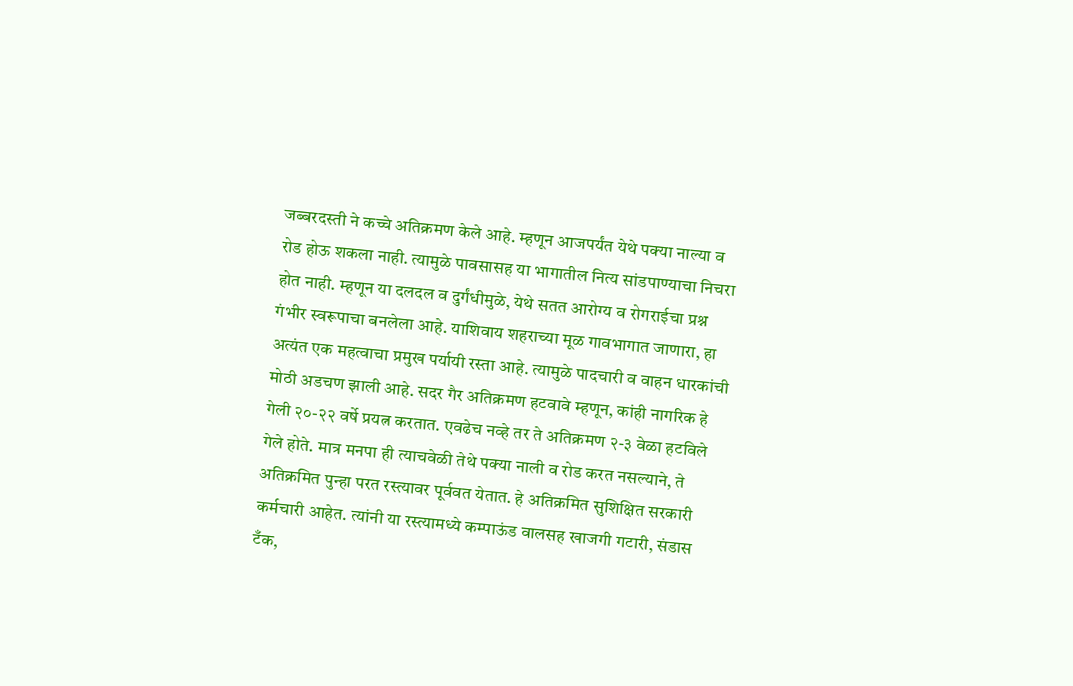जब्बरदस्ती ने कच्चे अतिक्रमण केले आहे. म्हणून आजपर्यंत येथे पक्या नाल्या व रोड होऊ शकला नाही. त्यामुळे पावसासह या भागातील नित्य सांडपाण्याचा निचरा होत नाही. म्हणून या दलदल व दुर्गंधीमुळे, येथे सतत आरोग्य व रोगराईचा प्रश्न गंभीर स्वरूपाचा बनलेला आहे. याशिवाय शहराच्या मूळ गावभागात जाणारा, हा अत्यंत एक महत्वाचा प्रमुख पर्यायी रस्ता आहे. त्यामुळे पादचारी व वाहन धारकांची मोठी अडचण झाली आहे. सदर गैर अतिक्रमण हटवावे म्हणून, कांही नागरिक हे गेली २०-२२ वर्षे प्रयत्न करतात. एवढेच नव्हे तर ते अतिक्रमण २-३ वेळा हटविले गेले होते. मात्र मनपा ही त्याचवेळी तेथे पक्या नाली व रोड करत नसल्याने, ते अतिक्रमित पुन्हा परत रस्त्यावर पूर्ववत येतात. हे अतिक्रमित सुशिक्षित सरकारी कर्मचारी आहेत. त्यांनी या रस्त्यामध्ये कम्पाऊंड वालसह खाजगी गटारी, संडास टँक,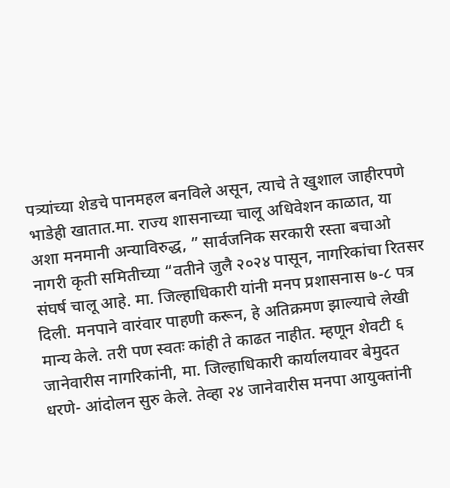पत्र्यांच्या शेडचे पानमहल बनविले असून, त्याचे ते खुशाल जाहीरपणे भाडेही खातात.मा. राज्य शासनाच्या चालू अधिवेशन काळात, या अशा मनमानी अन्याविरुद्ध, ” सार्वजनिक सरकारी रस्ता बचाओ नागरी कृती समितीच्या “वतीने जुलै २०२४ पासून, नागरिकांचा रितसर संघर्ष चालू आहे. मा. जिल्हाधिकारी यांनी मनप प्रशासनास ७-८ पत्र दिली. मनपाने वारंवार पाहणी करून, हे अतिक्रमण झाल्याचे लेखी मान्य केले. तरी पण स्वतः कांही ते काढत नाहीत. म्हणून शेवटी ६ जानेवारीस नागरिकांनी, मा. जिल्हाधिकारी कार्यालयावर बेमुदत धरणे- आंदोलन सुरु केले. तेव्हा २४ जानेवारीस मनपा आयुक्तांनी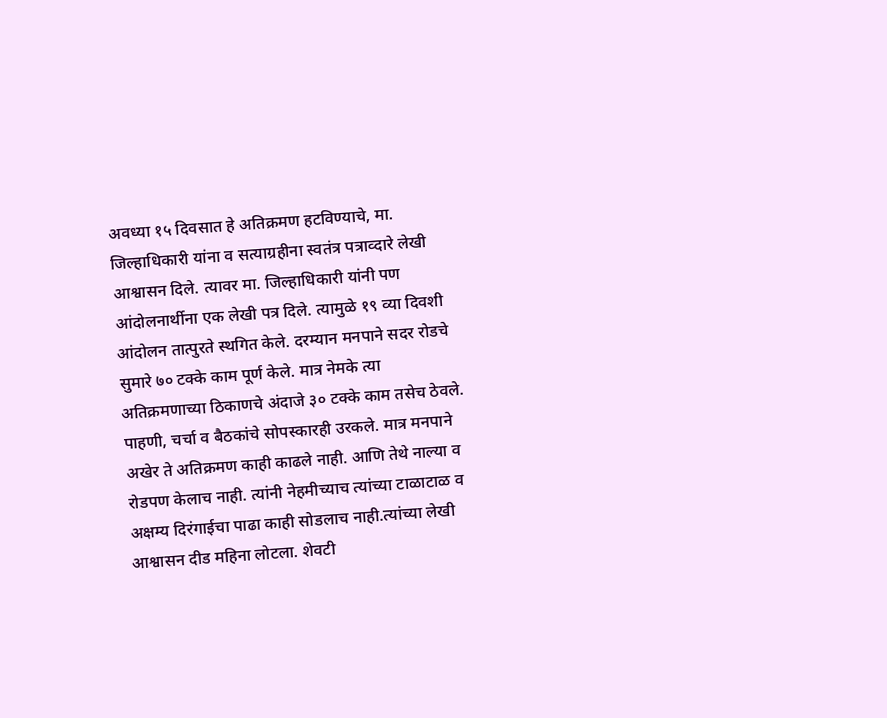अवध्या १५ दिवसात हे अतिक्रमण हटविण्याचे, मा. जिल्हाधिकारी यांना व सत्याग्रहीना स्वतंत्र पत्राव्दारे लेखी आश्वासन दिले. त्यावर मा. जिल्हाधिकारी यांनी पण आंदोलनार्थीना एक लेखी पत्र दिले. त्यामुळे १९ व्या दिवशी आंदोलन तात्पुरते स्थगित केले. दरम्यान मनपाने सदर रोडचे सुमारे ७० टक्के काम पूर्ण केले. मात्र नेमके त्या अतिक्रमणाच्या ठिकाणचे अंदाजे ३० टक्के काम तसेच ठेवले. पाहणी, चर्चा व बैठकांचे सोपस्कारही उरकले. मात्र मनपाने अखेर ते अतिक्रमण काही काढले नाही. आणि तेथे नाल्या व रोडपण केलाच नाही. त्यांनी नेहमीच्याच त्यांच्या टाळाटाळ व अक्षम्य दिरंगाईचा पाढा काही सोडलाच नाही.त्यांच्या लेखी आश्वासन दीड महिना लोटला. शेवटी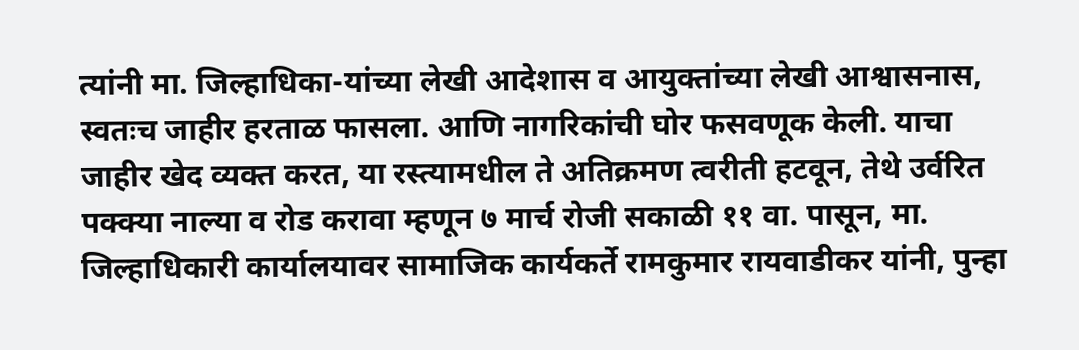त्यांनी मा. जिल्हाधिका-यांच्या लेखी आदेशास व आयुक्तांच्या लेखी आश्वासनास, स्वतःच जाहीर हरताळ फासला. आणि नागरिकांची घोर फसवणूक केली. याचा जाहीर खेद व्यक्त करत, या रस्त्यामधील ते अतिक्रमण त्वरीती हटवून, तेथे उर्वरित पक्क्या नाल्या व रोड करावा म्हणून ७ मार्च रोजी सकाळी ११ वा. पासून, मा. जिल्हाधिकारी कार्यालयावर सामाजिक कार्यकर्ते रामकुमार रायवाडीकर यांनी, पुन्हा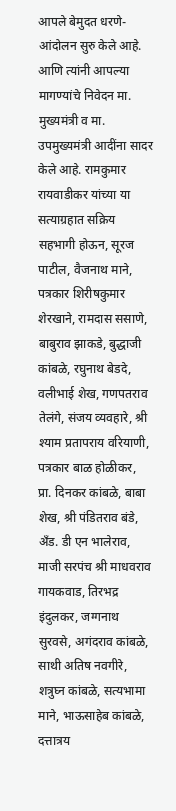आपले बेमुदत धरणे- आंदोलन सुरु केले आहे. आणि त्यांनी आपल्या मागण्यांचे निवेदन मा. मुख्यमंत्री व मा. उपमुख्यमंत्री आदींना सादर केले आहे. रामकुमार रायवाडीकर यांच्या या सत्याग्रहात सक्रिय सहभागी होऊन, सूरज पाटील, वैजनाथ माने, पत्रकार शिरीषकुमार शेरखाने, रामदास ससाणे, बाबुराव झाकडे, बुद्धाजी कांबळे, रघुनाथ बेडदे, वलीभाई शेख, गणपतराव तेलंगे, संजय व्यवहारे, श्री श्याम प्रतापराय वरियाणी, पत्रकार बाळ होळीकर, प्रा. दिनकर कांबळे, बाबा शेख, श्री पंडितराव बंडे, अँड. डी एन भालेराव, माजी सरपंच श्री माधवराव गायकवाड, तिरभद्र इंदुलकर, जग्गनाथ सुरवसे, अगंदराव कांबळे, साथी अतिष नवगीरे, शत्रुघ्न कांबळे, सत्यभामा माने, भाऊसाहेब कांबळे, दत्तात्रय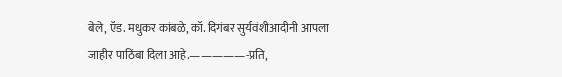बेले, ऍड. मधुकर कांबळे, कॉ. दिगंबर सुर्यवंशीआदीनी आपला जाहीर पाठिंबा दिला आहे.—————-प्रति,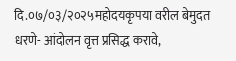दि.०७/०३/२०२५महोदयकृपया वरील बेमुदत धरणे- आंदोलन वृत्त प्रसिद्ध करावे,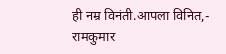ही नम्र विनंती.आपला विनित,- रामकुमार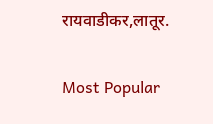रायवाडीकर,लातूर.

Most Popular